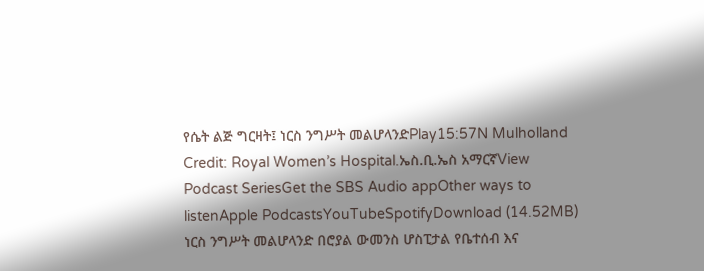የሴት ልጅ ግርዛት፤ ነርስ ንግሥት መልሆላንድPlay15:57N Mulholland Credit: Royal Women’s Hospital.ኤስ.ቢ.ኤስ አማርኛView Podcast SeriesGet the SBS Audio appOther ways to listenApple PodcastsYouTubeSpotifyDownload (14.52MB) ነርስ ንግሥት መልሆላንድ በሮያል ውመንስ ሆስፒታል የቤተሰብ እና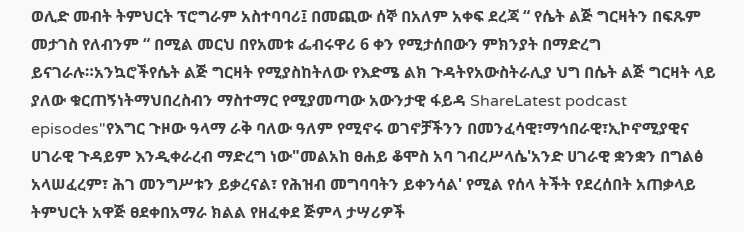ወሊድ መብት ትምህርት ፕሮግራም አስተባባሪ፤ በመጪው ሰኞ በአለም አቀፍ ደረጃ “ የሴት ልጅ ግርዛትን በፍጹም መታገስ የለብንም “ በሚል መርህ በየአመቱ ፌብሩዋሪ 6 ቀን የሚታሰበውን ምክንያት በማድረግ ይናገራሉ።አንኳሮችየሴት ልጅ ግርዛት የሚያስከትለው የእድሜ ልክ ጉዳትየአውስትራሊያ ህግ በሴት ልጅ ግርዛት ላይ ያለው ቁርጠኝነትማህበረስብን ማስተማር የሚያመጣው አውንታዊ ፋይዳ ShareLatest podcast episodes"የእግር ጉዞው ዓላማ ራቅ ባለው ዓለም የሚኖሩ ወገኖቻችንን በመንፈሳዊ፣ማኅበራዊ፣ኢኮኖሚያዊና ሀገራዊ ጉዳይም እንዲቀራረብ ማድረግ ነው"መልአከ ፀሐይ ቆሞስ አባ ገብረሥላሴ'አንድ ሀገራዊ ቋንቋን በግልፅ አላሠፈረም፣ ሕገ መንግሥቱን ይቃረናል፣ የሕዝብ መግባባትን ይቀንሳል' የሚል የሰላ ትችት የደረሰበት አጠቃላይ ትምህርት አዋጅ ፀደቀበአማራ ክልል የዘፈቀደ ጅምላ ታሣሪዎች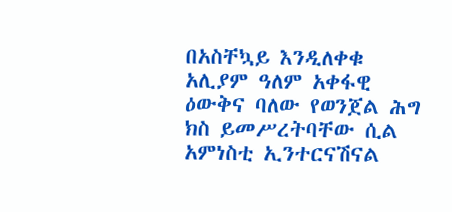በአስቸኳይ እንዲለቀቁ አሊያም ዓለም አቀፋዊ ዕውቅና ባለው የወንጀል ሕግ ክስ ይመሥረትባቸው ሲል አምነስቲ ኢንተርናሽናል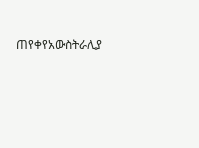ጠየቀየአውስትራሊያ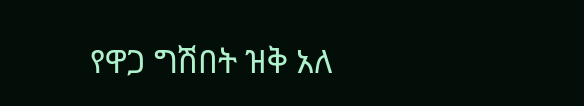የዋጋ ግሽበት ዝቅ አለ